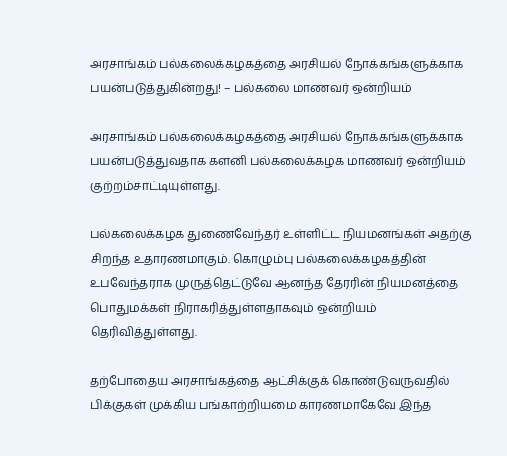அரசாங்கம் பல்கலைக்கழகத்தை அரசியல் நோக்கங்களுக்காக பயன்படுத்துகின்றது! – பல்கலை மாணவர் ஒன்றியம்

அரசாங்கம் பல்கலைக்கழகத்தை அரசியல் நோக்கங்களுக்காக பயன்படுத்துவதாக களனி பல்கலைக்கழக மாணவர் ஒன்றியம் குற்றம்சாட்டியுள்ளது.

பல்கலைக்கழக துணைவேந்தர் உள்ளிட்ட நியமனங்கள் அதற்கு சிறந்த உதாரணமாகும். கொழும்பு பல்கலைக்கழகத்தின் உபவேந்தராக முருத்தெட்டுவே ஆனந்த தேரரின் நியமனத்தை பொதுமக்கள் நிராகரித்துள்ளதாகவும் ஒன்றியம் தெரிவித்துள்ளது.

தற்போதைய அரசாங்கத்தை ஆட்சிக்குக் கொண்டுவருவதில் பிக்குகள் முக்கிய பங்காற்றியமை காரணமாகேவே இந்த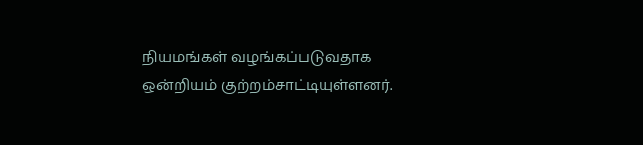நியமங்கள் வழங்கப்படுவதாக ஒன்றியம் குற்றம்சாட்டியுள்ளனர்.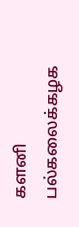களனி பல்கலைக்கழக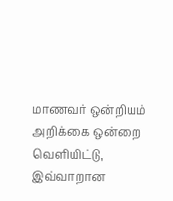மாணவர் ஒன்றியம் அறிக்கை ஒன்றை வெளியிட்டு, இவ்வாறான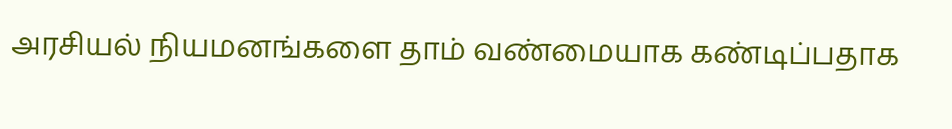அரசியல் நியமனங்களை தாம் வண்மையாக கண்டிப்பதாக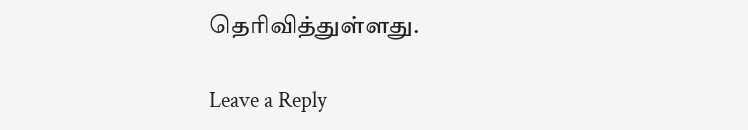தெரிவித்துள்ளது.

Leave a Reply